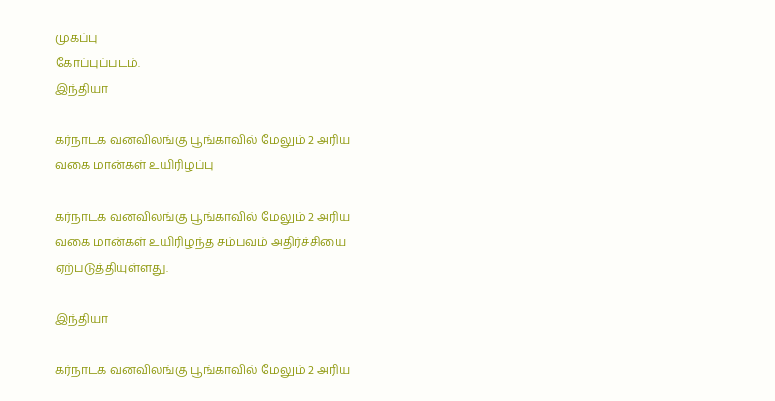முகப்பு
கோப்புப்படம்.
இந்தியா

கர்நாடக வனவிலங்கு பூங்காவில் மேலும் 2 அரிய வகை மான்கள் உயிரிழப்பு

கர்நாடக வனவிலங்கு பூங்காவில் மேலும் 2 அரிய வகை மான்கள் உயிரிழந்த சம்பவம் அதிர்ச்சியை ஏற்படுத்தியுள்ளது.

இந்தியா

கர்நாடக வனவிலங்கு பூங்காவில் மேலும் 2 அரிய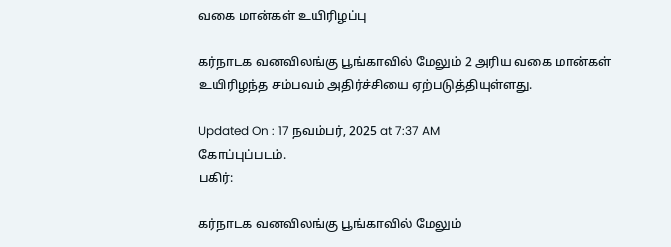வகை மான்கள் உயிரிழப்பு

கர்நாடக வனவிலங்கு பூங்காவில் மேலும் 2 அரிய வகை மான்கள் உயிரிழந்த சம்பவம் அதிர்ச்சியை ஏற்படுத்தியுள்ளது.

Updated On : 17 நவம்பர், 2025 at 7:37 AM
கோப்புப்படம்.
பகிர்:

கர்நாடக வனவிலங்கு பூங்காவில் மேலும்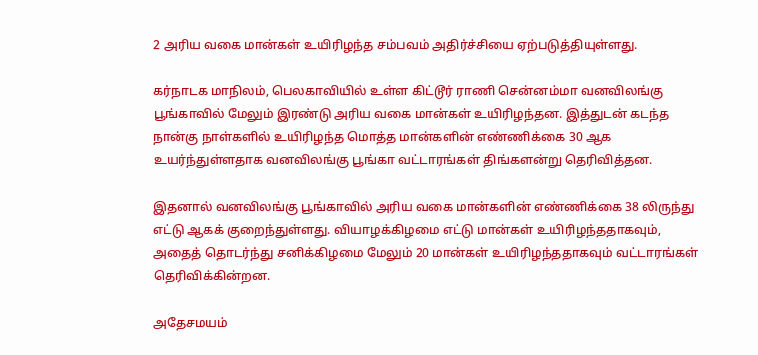2 அரிய வகை மான்கள் உயிரிழந்த சம்பவம் அதிர்ச்சியை ஏற்படுத்தியுள்ளது.

கர்நாடக மாநிலம், பெலகாவியில் உள்ள கிட்டூர் ராணி சென்னம்மா வனவிலங்கு பூங்காவில் மேலும் இரண்டு அரிய வகை மான்கள் உயிரிழந்தன. இத்துடன் கடந்த நான்கு நாள்களில் உயிரிழந்த மொத்த மான்களின் எண்ணிக்கை 30 ஆக உயர்ந்துள்ளதாக வனவிலங்கு பூங்கா வட்டாரங்கள் திங்களன்று தெரிவித்தன.

இதனால் வனவிலங்கு பூங்காவில் அரிய வகை மான்களின் எண்ணிக்கை 38 லிருந்து எட்டு ஆகக் குறைந்துள்ளது. வியாழக்கிழமை எட்டு மான்கள் உயிரிழந்ததாகவும், அதைத் தொடர்ந்து சனிக்கிழமை மேலும் 20 மான்கள் உயிரிழந்ததாகவும் வட்டாரங்கள் தெரிவிக்கின்றன.

அதேசமயம்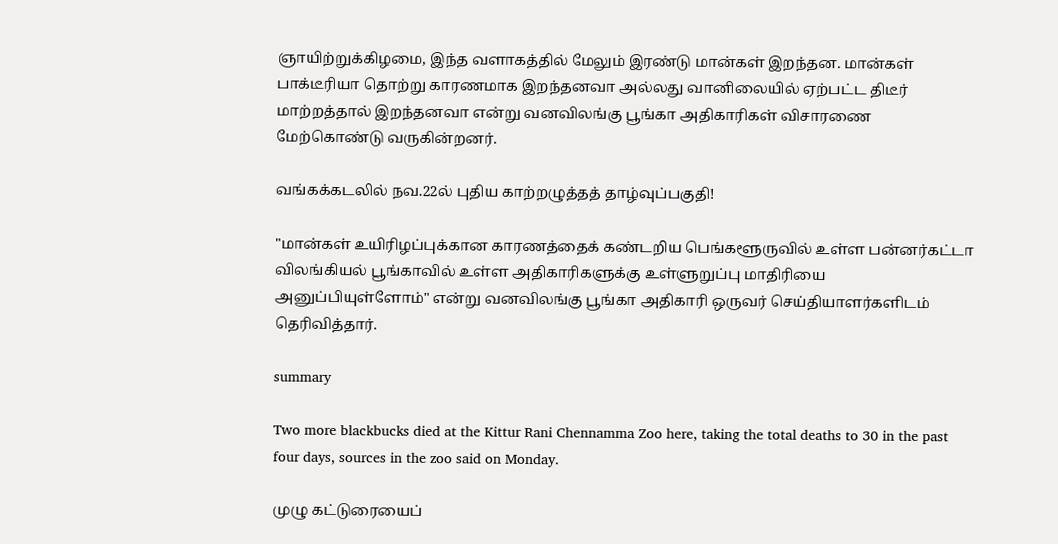ஞாயிற்றுக்கிழமை, இந்த வளாகத்தில் மேலும் இரண்டு மான்கள் இறந்தன. மான்கள் பாக்டீரியா தொற்று காரணமாக இறந்தனவா அல்லது வானிலையில் ஏற்பட்ட திடீர் மாற்றத்தால் இறந்தனவா என்று வனவிலங்கு பூங்கா அதிகாரிகள் விசாரணை மேற்கொண்டு வருகின்றனர்.

வங்கக்கடலில் நவ.22ல் புதிய காற்றழுத்தத் தாழ்வுப்பகுதி!

"மான்கள் உயிரிழப்புக்கான காரணத்தைக் கண்டறிய பெங்களூருவில் உள்ள பன்னர்கட்டா விலங்கியல் பூங்காவில் உள்ள அதிகாரிகளுக்கு உள்ளுறுப்பு மாதிரியை அனுப்பியுள்ளோம்" என்று வனவிலங்கு பூங்கா அதிகாரி ஒருவர் செய்தியாளர்களிடம் தெரிவித்தார்.

summary

Two more blackbucks died at the Kittur Rani Chennamma Zoo here, taking the total deaths to 30 in the past four days, sources in the zoo said on Monday.

முழு கட்டுரையைப்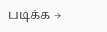படிக்க →